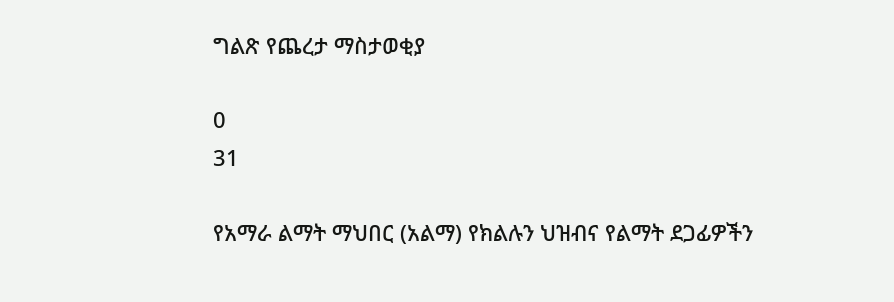ግልጽ የጨረታ ማስታወቂያ

0
31

የአማራ ልማት ማህበር (አልማ) የክልሉን ህዝብና የልማት ደጋፊዎችን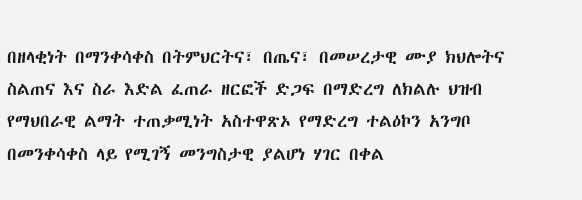በዘላቂነት በማንቀሳቀስ በትምህርትና፣ በጤና፣ በመሠረታዊ ሙያ ክህሎትና ስልጠና እና ስራ እድል ፈጠራ ዘርፎች ድጋፍ በማድረግ ለክልሉ ህዝብ የማህበራዊ ልማት ተጠቃሚነት አስተዋጽኦ የማድረግ ተልዕኮን አንግቦ በመንቀሳቀስ ላይ የሚገኝ መንግስታዊ ያልሆነ ሃገር በቀል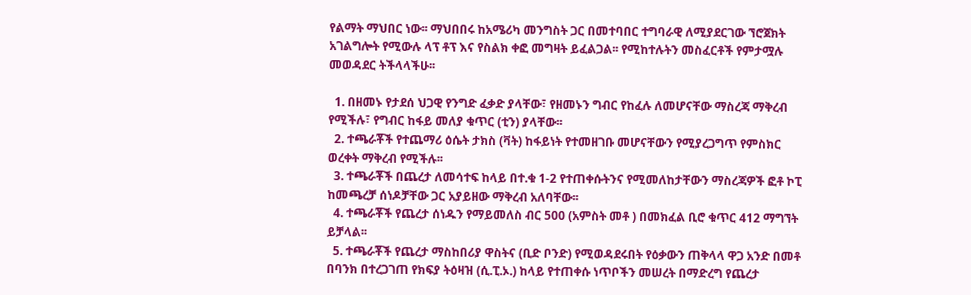የልማት ማህበር ነው፡፡ ማህበበሩ ከአሜሪካ መንግስት ጋር በመተባበር ተግባራዊ ለሚያደርገው ኘሮጀክት አገልግሎት የሚውሉ ላፕ ቶፕ እና የስልክ ቀፎ መግዛት ይፈልጋል፡፡ የሚከተሉትን መስፈርቶች የምታሟሉ መወዳደር ትችላላችሁ፡፡

  1. በዘመኑ የታደሰ ህጋዊ የንግድ ፈቃድ ያላቸው፣ የዘመኑን ግብር የከፈሉ ለመሆናቸው ማስረጃ ማቅረብ የሚችሉ፣ የግብር ከፋይ መለያ ቁጥር (ቲን) ያላቸው፡፡
  2. ተጫራቾች የተጨማሪ ዕሴት ታክስ (ቫት) ከፋይነት የተመዘገቡ መሆናቸውን የሚያረጋግጥ የምስክር ወረቀት ማቅረብ የሚችሉ፡፡
  3. ተጫራቾች በጨረታ ለመሳተፍ ከላይ በተ.ቁ 1-2 የተጠቀሱትንና የሚመለከታቸውን ማስረጃዎች ፎቶ ኮፒ ከመጫረቻ ሰነዶቻቸው ጋር አያይዘው ማቅረብ አለባቸው፡፡
  4. ተጫራቾች የጨረታ ሰነዱን የማይመለስ ብር 500 (አምስት መቶ ) በመክፈል ቢሮ ቁጥር 412 ማግኘት ይቻላል፡፡
  5. ተጫራቾች የጨረታ ማስከበሪያ ዋስትና (ቢድ ቦንድ) የሚወዳደሩበት የዕቃውን ጠቅላላ ዋጋ አንድ በመቶ በባንክ በተረጋገጠ የክፍያ ትዕዛዝ (ሲ.ፒ.ኦ.) ከላይ የተጠቀሱ ነጥቦችን መሠረት በማድረግ የጨረታ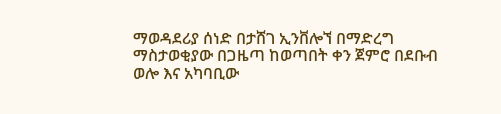ማወዳደሪያ ሰነድ በታሸገ ኢንቨሎኘ በማድረግ ማስታወቂያው በጋዜጣ ከወጣበት ቀን ጀምሮ በደቡብ ወሎ እና አካባቢው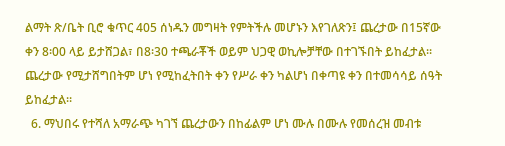ልማት ጽ/ቤት ቢሮ ቁጥር 405 ሰነዱን መግዛት የምትችሉ መሆኑን እየገለጽን፤ ጨረታው በ15ኛው ቀን 8፡00 ላይ ይታሸጋል፣ በ8፡30 ተጫራቾች ወይም ህጋዊ ወኪሎቻቸው በተገኙበት ይከፈታል፡፡ ጨረታው የሚታሸግበትም ሆነ የሚከፈትበት ቀን የሥራ ቀን ካልሆነ በቀጣዩ ቀን በተመሳሳይ ሰዓት ይከፈታል።
  6. ማህበሩ የተሻለ አማራጭ ካገኘ ጨረታውን በከፊልም ሆነ ሙሉ በሙሉ የመሰረዝ መብቱ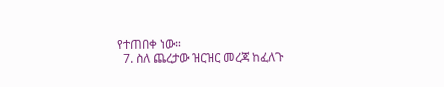የተጠበቀ ነው።
  7. ስለ ጨረታው ዝርዝር መረጃ ከፈለጉ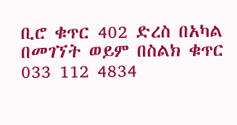ቢሮ ቁጥር 402 ድረስ በአካል በመገኘት ወይም በስልክ ቁጥር 033 112 4834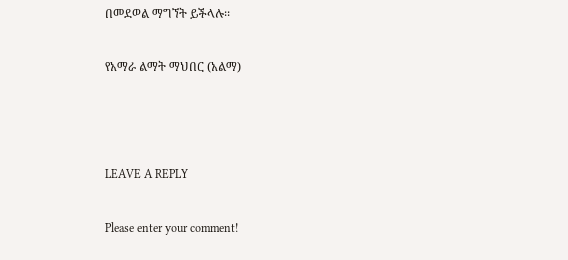በመደወል ማግኘት ይችላሉ፡፡

የአማራ ልማት ማህበር (አልማ)



LEAVE A REPLY

Please enter your comment!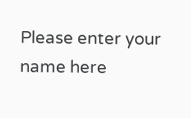Please enter your name here